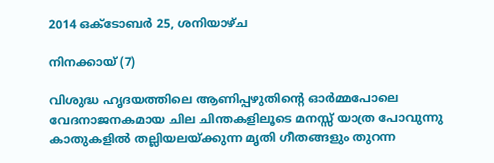2014 ഒക്‌ടോബർ 25, ശനിയാഴ്‌ച

നിനക്കായ് (7)

വിശുദ്ധ ഹൃദയത്തിലെ ആണിപ്പഴുതിന്റെ ഓര്‍മ്മപോലെ വേദനാജനകമായ ചില ചിന്തകളിലൂടെ മനസ്സ് യാത്ര പോവുന്നു കാതുകളില്‍ തല്ലിയലയ്ക്കുന്ന മൃതി ഗീതങ്ങളും തുറന്ന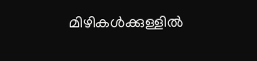മിഴികള്‍ക്കുള്ളില്‍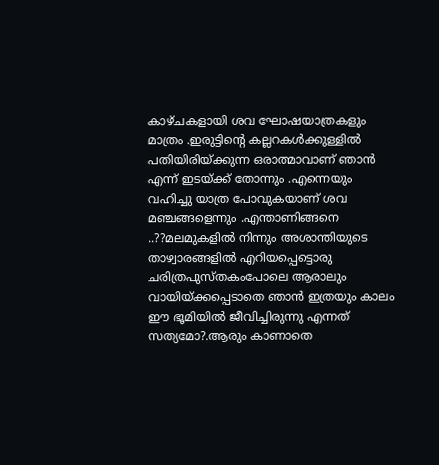കാഴ്ചകളായി ശവ ഘോഷയാത്രകളും മാത്രം .ഇരുട്ടിന്റെ കല്ലറകള്‍ക്കുള്ളില്‍ പതിയിരിയ്ക്കുന്ന ഒരാത്മാവാണ് ഞാന്‍ എന്ന് ഇടയ്ക്ക് തോന്നും .എന്നെയും വഹിച്ചു യാത്ര പോവുകയാണ് ശവ മഞ്ചങ്ങളെന്നും .എന്താണിങ്ങനെ ..??മലമുകളില്‍ നിന്നും അശാന്തിയുടെ താഴ്വാരങ്ങളില്‍ എറിയപ്പെട്ടൊരു ചരിത്രപുസ്തകംപോലെ ആരാലും വായിയ്ക്കപ്പെടാതെ ഞാന്‍ ഇത്രയും കാലം ഈ ഭൂമിയില്‍ ജീവിച്ചിരുന്നു എന്നത് സത്യമോ?.ആരും കാണാതെ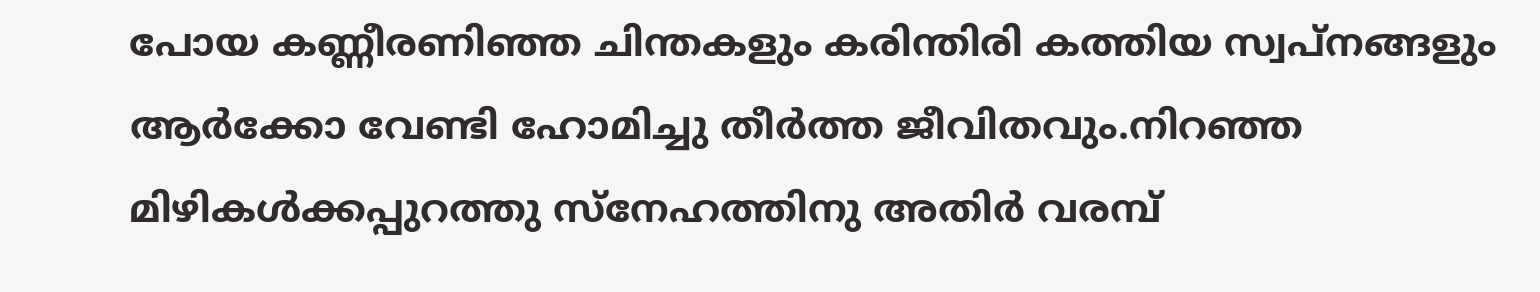പോയ കണ്ണീരണിഞ്ഞ ചിന്തകളും കരിന്തിരി കത്തിയ സ്വപ്നങ്ങളും ആര്‍ക്കോ വേണ്ടി ഹോമിച്ചു തീര്‍ത്ത ജീവിതവും.നിറഞ്ഞ മിഴികള്‍ക്കപ്പുറത്തു സ്നേഹത്തിനു അതിര്‍ വരമ്പ്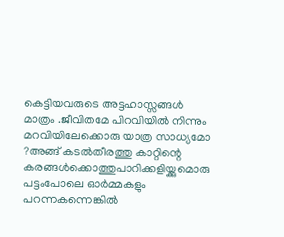കെട്ടിയവരുടെ അട്ടഹാസ്സങ്ങള്‍ മാത്രം .ജീവിതമേ പിറവിയില്‍ നിന്നും മറവിയിലേക്കൊരു യാത്ര സാധ്യമോ ?അങ്ങ് കടല്‍തീരത്തു കാറ്റിന്റെ കരങ്ങള്‍ക്കൊത്തുപാറിക്കളിയ്ക്കുമൊരു പട്ടംപോലെ ഓര്‍മ്മകളും പറന്നകന്നെങ്കില്‍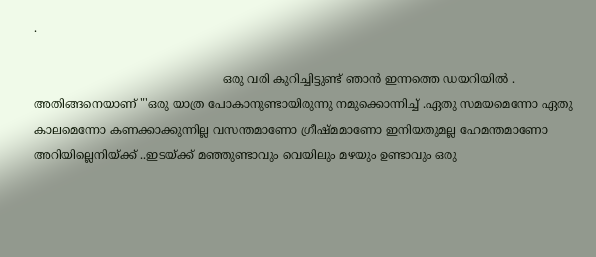.

                                                   ഒരു വരി കുറിച്ചിട്ടുണ്ട് ഞാന്‍ ഇന്നത്തെ ഡയറിയില്‍ . അതിങ്ങനെയാണ് "'ഒരു യാത്ര പോകാനുണ്ടായിരുന്നു നമുക്കൊന്നിച്ച്‌ .ഏതു സമയമെന്നോ ഏതു കാലമെന്നോ കണക്കാക്കുന്നില്ല വസന്തമാണോ ഗ്രീഷ്മമാണോ ഇനിയതുമല്ല ഹേമന്തമാണോ അറിയില്ലെനിയ്ക്ക്‌ ..ഇടയ്ക്ക് മഞ്ഞുണ്ടാവും വെയിലും മഴയും ഉണ്ടാവും ഒരു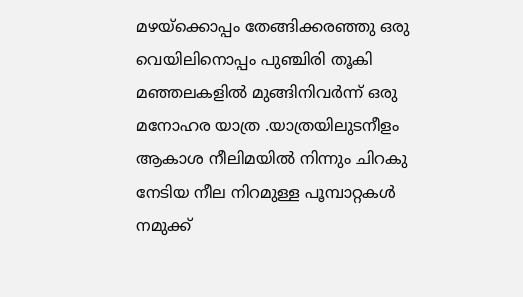മഴയ്ക്കൊപ്പം തേങ്ങിക്കരഞ്ഞു ഒരു വെയിലിനൊപ്പം പുഞ്ചിരി തൂകി മഞ്ഞലകളില്‍ മുങ്ങിനിവര്‍ന്ന് ഒരു മനോഹര യാത്ര .യാത്രയിലുടനീളം ആകാശ നീലിമയില്‍ നിന്നും ചിറകു നേടിയ നീല നിറമുള്ള പൂമ്പാറ്റകള്‍ നമുക്ക്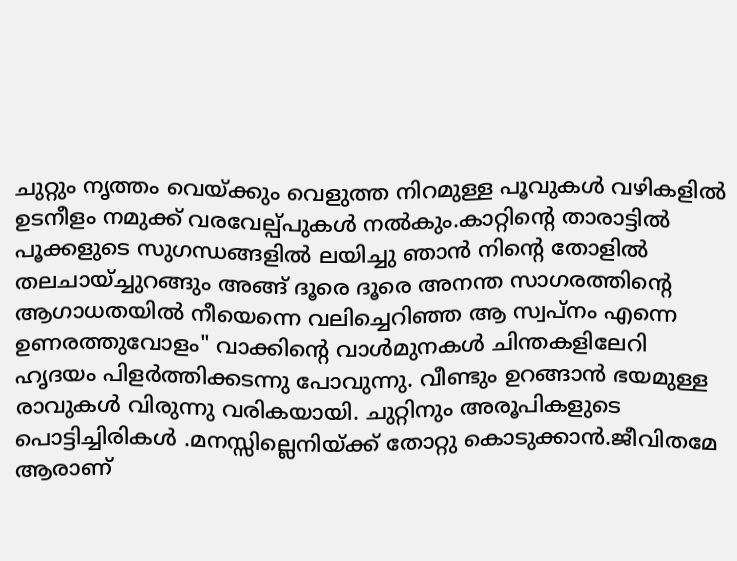ചുറ്റും നൃത്തം വെയ്ക്കും വെളുത്ത നിറമുള്ള പൂവുകള്‍ വഴികളില്‍ ഉടനീളം നമുക്ക് വരവേല്പ്പുകള്‍ നല്‍കും.കാറ്റിന്റെ താരാട്ടില്‍ പൂക്കളുടെ സുഗന്ധങ്ങളില്‍ ലയിച്ചു ഞാന്‍ നിന്‍റെ തോളില്‍ തലചായ്ച്ചുറങ്ങും അങ്ങ് ദൂരെ ദൂരെ അനന്ത സാഗരത്തിന്റെ ആഗാധതയില്‍ നീയെന്നെ വലിച്ചെറിഞ്ഞ ആ സ്വപ്നം എന്നെ ഉണരത്തുവോളം" വാക്കിന്‍റെ വാള്‍മുനകള്‍ ചിന്തകളിലേറി ഹൃദയം പിളര്‍ത്തിക്കടന്നു പോവുന്നു. വീണ്ടും ഉറങ്ങാന്‍ ഭയമുള്ള രാവുകള്‍ വിരുന്നു വരികയായി. ചുറ്റിനും അരൂപികളുടെ പൊട്ടിച്ചിരികള്‍ .മനസ്സില്ലെനിയ്ക്ക് തോറ്റു കൊടുക്കാന്‍.ജീവിതമേ ആരാണ്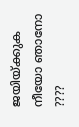ജയിയ്ക്കുക നീയോ ഞാനോ ????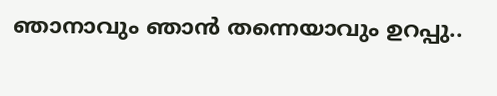ഞാനാവും ഞാന്‍ തന്നെയാവും ഉറപ്പു..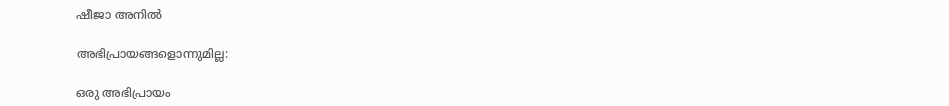ഷീജാ അനില്‍

അഭിപ്രായങ്ങളൊന്നുമില്ല:

ഒരു അഭിപ്രായം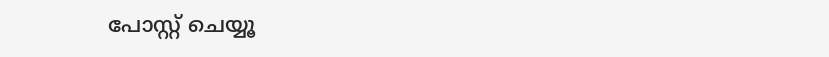പോസ്റ്റ് ചെയ്യൂ